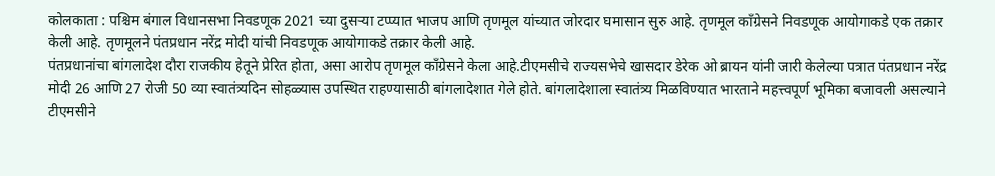कोलकाता : पश्चिम बंगाल विधानसभा निवडणूक 2021 च्या दुसऱ्या टप्प्यात भाजप आणि तृणमूल यांच्यात जोरदार घमासान सुरु आहे. तृणमूल कॉंग्रेसने निवडणूक आयोगाकडे एक तक्रार केली आहे. तृणमूलने पंतप्रधान नरेंद्र मोदी यांची निवडणूक आयोगाकडे तक्रार केली आहे.
पंतप्रधानांचा बांगलादेश दौरा राजकीय हेतूने प्रेरित होता, असा आरोप तृणमूल कॉंग्रेसने केला आहे.टीएमसीचे राज्यसभेचे खासदार डेरेक ओ ब्रायन यांनी जारी केलेल्या पत्रात पंतप्रधान नरेंद्र मोदी 26 आणि 27 रोजी 50 व्या स्वातंत्र्यदिन सोहळ्यास उपस्थित राहण्यासाठी बांगलादेशात गेले होते. बांगलादेशाला स्वातंत्र्य मिळविण्यात भारताने महत्त्वपूर्ण भूमिका बजावली असल्याने टीएमसीने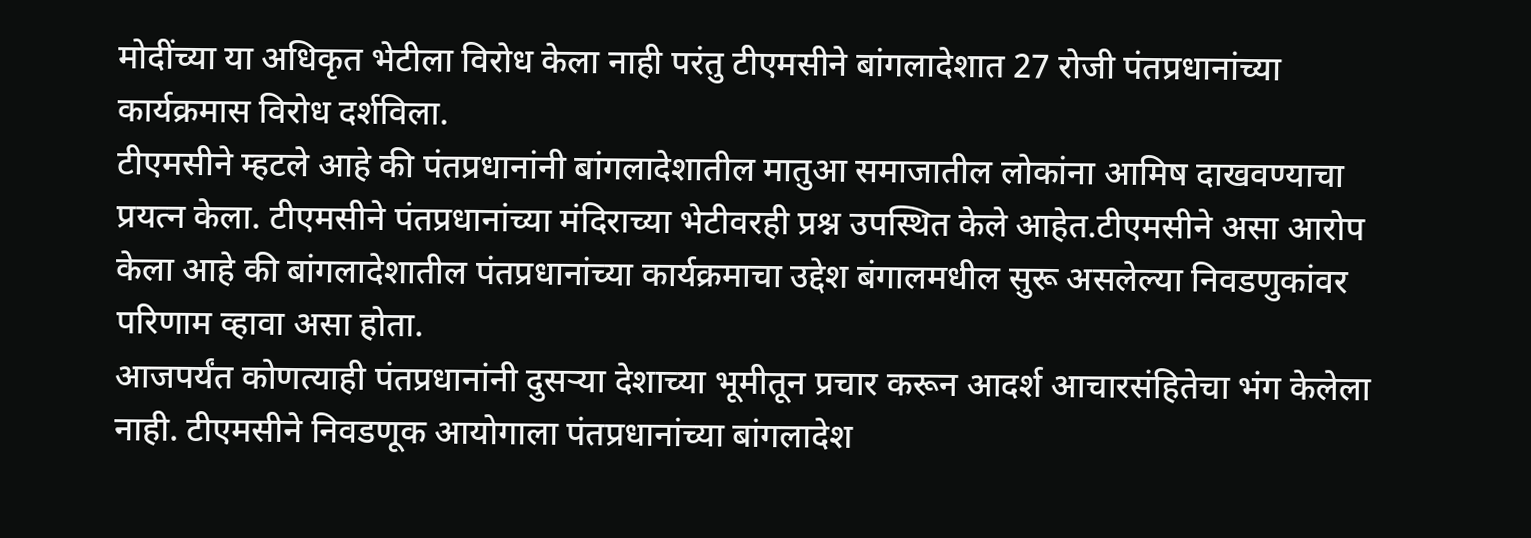मोदींच्या या अधिकृत भेटीला विरोध केला नाही परंतु टीएमसीने बांगलादेशात 27 रोजी पंतप्रधानांच्या कार्यक्रमास विरोध दर्शविला.
टीएमसीने म्हटले आहे की पंतप्रधानांनी बांगलादेशातील मातुआ समाजातील लोकांना आमिष दाखवण्याचा प्रयत्न केला. टीएमसीने पंतप्रधानांच्या मंदिराच्या भेटीवरही प्रश्न उपस्थित केले आहेत.टीएमसीने असा आरोप केला आहे की बांगलादेशातील पंतप्रधानांच्या कार्यक्रमाचा उद्देश बंगालमधील सुरू असलेल्या निवडणुकांवर परिणाम व्हावा असा होता.
आजपर्यंत कोणत्याही पंतप्रधानांनी दुसऱ्या देशाच्या भूमीतून प्रचार करून आदर्श आचारसंहितेचा भंग केलेला नाही. टीएमसीने निवडणूक आयोगाला पंतप्रधानांच्या बांगलादेश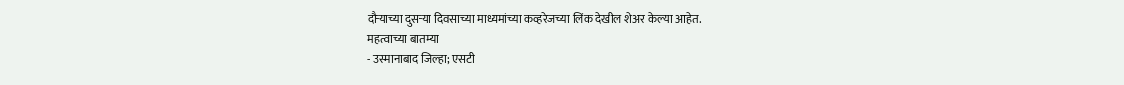दौऱ्याच्या दुसऱ्या दिवसाच्या माध्यमांच्या कव्हरेजच्या लिंक देखील शेअर केल्या आहेत.
महत्वाच्या बातम्या
- उस्मानाबाद जिल्हा; एसटी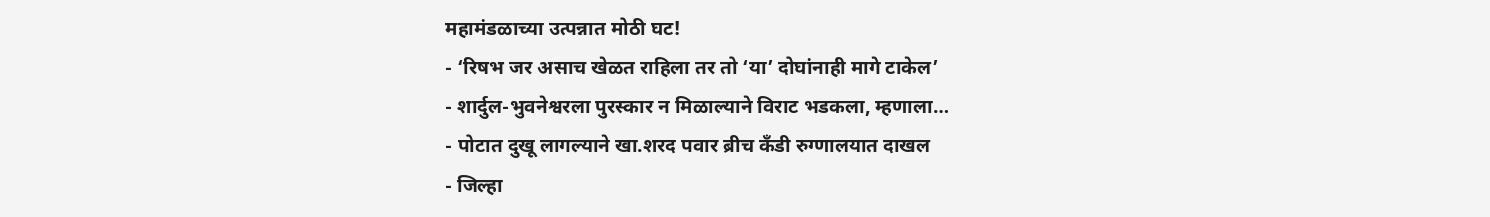महामंडळाच्या उत्पन्नात मोठी घट!
- ‘रिषभ जर असाच खेळत राहिला तर तो ‘या’ दोघांनाही मागे टाकेल’
- शार्दुल-भुवनेश्वरला पुरस्कार न मिळाल्याने विराट भडकला, म्हणाला…
- पोटात दुखू लागल्याने खा.शरद पवार ब्रीच कँडी रुग्णालयात दाखल
- जिल्हा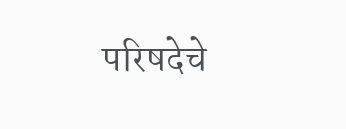परिषदेचे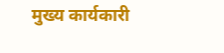मुख्य कार्यकारी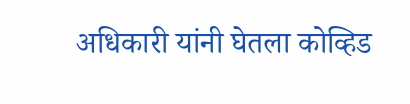अधिकारी यांनी घेतला कोव्हिड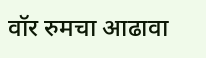वॉर रुमचा आढावा